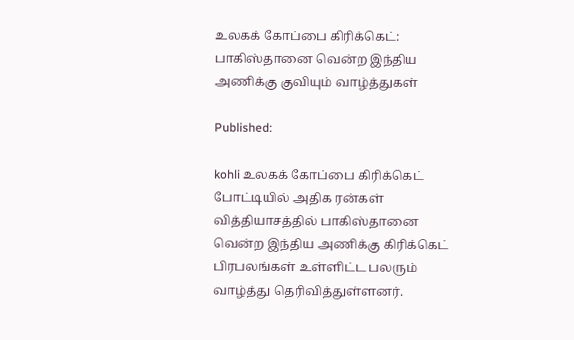உலகக் கோப்பை கிரிக்கெட்: பாகிஸ்தானை வென்ற இந்திய அணிக்கு குவியும் வாழ்த்துகள்

Published:

kohli உலகக் கோப்பை கிரிக்கெட் போட்டியில் அதிக ரன்கள் வித்தியாசத்தில் பாகிஸ்தானை வென்ற இந்திய அணிக்கு கிரிக்கெட் பிரபலங்கள் உள்ளிட்ட பலரும் வாழ்த்து தெரிவித்துள்ளனர்.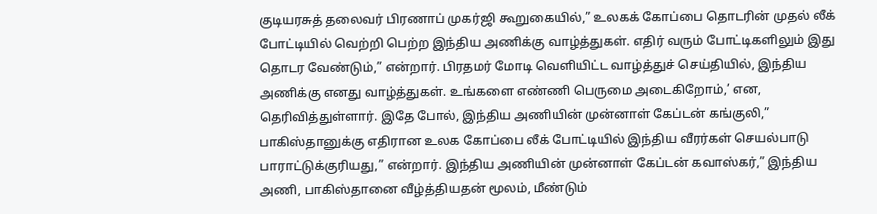குடியரசுத் தலைவர் பிரணாப் முகர்ஜி கூறுகையில்,” உலகக் கோப்பை தொடரின் முதல் லீக் போட்டியில் வெற்றி பெற்ற இந்திய அணிக்கு வாழ்த்துகள். எதிர் வரும் போட்டிகளிலும் இது தொடர வேண்டும்,” என்றார். பிரதமர் மோடி வெளியிட்ட வாழ்த்துச் செய்தியில், இந்திய அணிக்கு எனது வாழ்த்துகள். உங்களை எண்ணி பெருமை அடைகிறோம்,’ என, தெரிவித்துள்ளார். இதே போல், இந்திய அணியின் முன்னாள் கேப்டன் கங்குலி,” பாகிஸ்தானுக்கு எதிரான உலக கோப்பை லீக் போட்டியில் இந்திய வீரர்கள் செயல்பாடு பாராட்டுக்குரியது,” என்றார். இந்திய அணியின் முன்னாள் கேப்டன் கவாஸ்கர்,” இந்திய அணி, பாகிஸ்தானை வீழ்த்தியதன் மூலம், மீண்டும்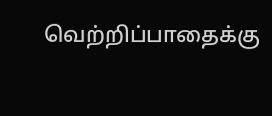வெற்றிப்பாதைக்கு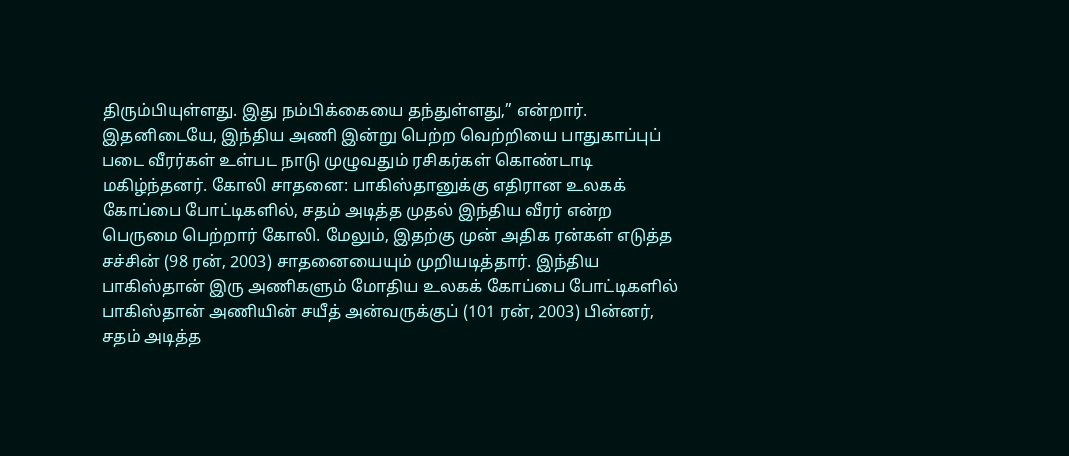திரும்பியுள்ளது. இது நம்பிக்கையை தந்துள்ளது,” என்றார். இதனிடையே, இந்திய அணி இன்று பெற்ற வெற்றியை பாதுகாப்புப் படை வீரர்கள் உள்பட நாடு முழுவதும் ரசிகர்கள் கொண்டாடி மகிழ்ந்தனர். கோலி சாதனை: பாகிஸ்தானுக்கு எதிரான உலகக் கோப்பை போட்டிகளில், சதம் அடித்த முதல் இந்திய வீரர் என்ற பெருமை பெற்றார் கோலி. மேலும், இதற்கு முன் அதிக ரன்கள் எடுத்த சச்சின் (98 ரன், 2003) சாதனையையும் முறியடித்தார். இந்திய பாகிஸ்தான் இரு அணிகளும் மோதிய உலகக் கோப்பை போட்டிகளில் பாகிஸ்தான் அணியின் சயீத் அன்வருக்குப் (101 ரன், 2003) பின்னர், சதம் அடித்த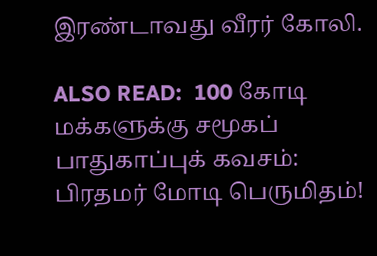இரண்டாவது வீரர் கோலி.

ALSO READ:  100 கோடி மக்களுக்கு சமூகப் பாதுகாப்புக் கவசம்: பிரதமர் மோடி பெருமிதம்!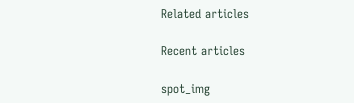Related articles

Recent articles

spot_img